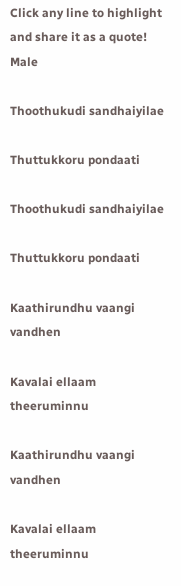Click any line to highlight and share it as a quote!
Male

Thoothukudi sandhaiyilae

Thuttukkoru pondaati

Thoothukudi sandhaiyilae

Thuttukkoru pondaati

Kaathirundhu vaangi vandhen

Kavalai ellaam theeruminnu

Kaathirundhu vaangi vandhen

Kavalai ellaam theeruminnu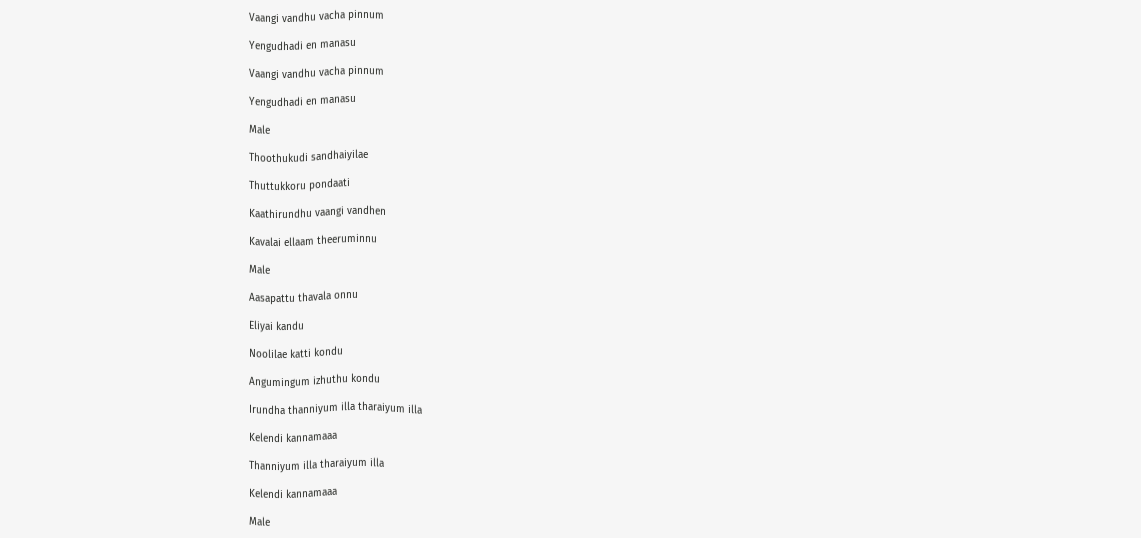Vaangi vandhu vacha pinnum

Yengudhadi en manasu

Vaangi vandhu vacha pinnum

Yengudhadi en manasu

Male

Thoothukudi sandhaiyilae

Thuttukkoru pondaati

Kaathirundhu vaangi vandhen

Kavalai ellaam theeruminnu

Male

Aasapattu thavala onnu

Eliyai kandu

Noolilae katti kondu

Angumingum izhuthu kondu

Irundha thanniyum illa tharaiyum illa

Kelendi kannamaaa

Thanniyum illa tharaiyum illa

Kelendi kannamaaa

Male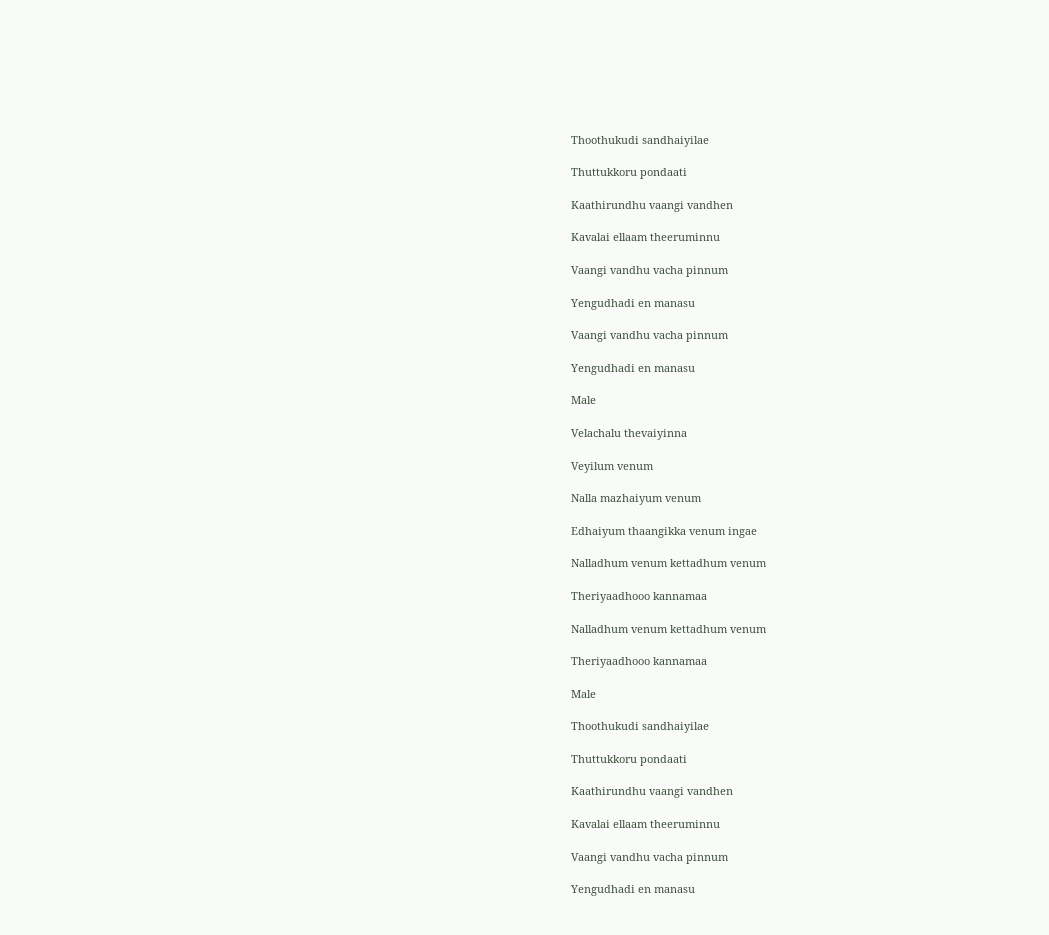Thoothukudi sandhaiyilae

Thuttukkoru pondaati

Kaathirundhu vaangi vandhen

Kavalai ellaam theeruminnu

Vaangi vandhu vacha pinnum

Yengudhadi en manasu

Vaangi vandhu vacha pinnum

Yengudhadi en manasu

Male

Velachalu thevaiyinna

Veyilum venum

Nalla mazhaiyum venum

Edhaiyum thaangikka venum ingae

Nalladhum venum kettadhum venum

Theriyaadhooo kannamaa

Nalladhum venum kettadhum venum

Theriyaadhooo kannamaa

Male

Thoothukudi sandhaiyilae

Thuttukkoru pondaati

Kaathirundhu vaangi vandhen

Kavalai ellaam theeruminnu

Vaangi vandhu vacha pinnum

Yengudhadi en manasu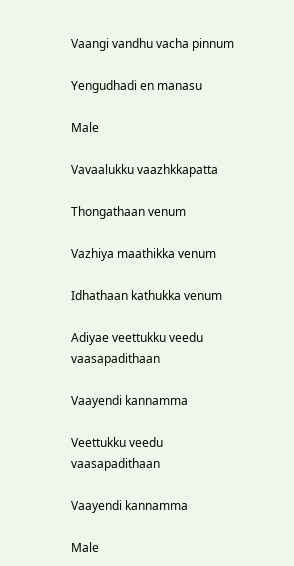Vaangi vandhu vacha pinnum

Yengudhadi en manasu

Male

Vavaalukku vaazhkkapatta

Thongathaan venum

Vazhiya maathikka venum

Idhathaan kathukka venum

Adiyae veettukku veedu vaasapadithaan

Vaayendi kannamma

Veettukku veedu vaasapadithaan

Vaayendi kannamma

Male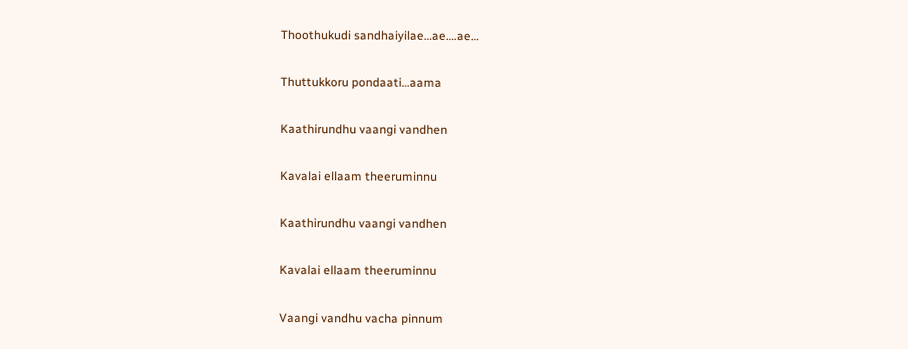Thoothukudi sandhaiyilae…ae….ae…

Thuttukkoru pondaati…aama

Kaathirundhu vaangi vandhen

Kavalai ellaam theeruminnu

Kaathirundhu vaangi vandhen

Kavalai ellaam theeruminnu

Vaangi vandhu vacha pinnum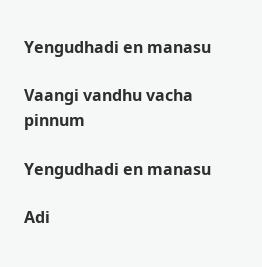Yengudhadi en manasu

Vaangi vandhu vacha pinnum

Yengudhadi en manasu

Adi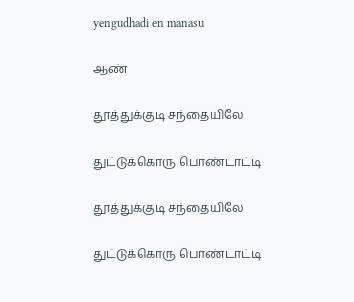yengudhadi en manasu

ஆண்

தூத்துக்குடி சந்தையிலே

துட்டுக்கொரு பொண்டாட்டி

தூத்துக்குடி சந்தையிலே

துட்டுக்கொரு பொண்டாட்டி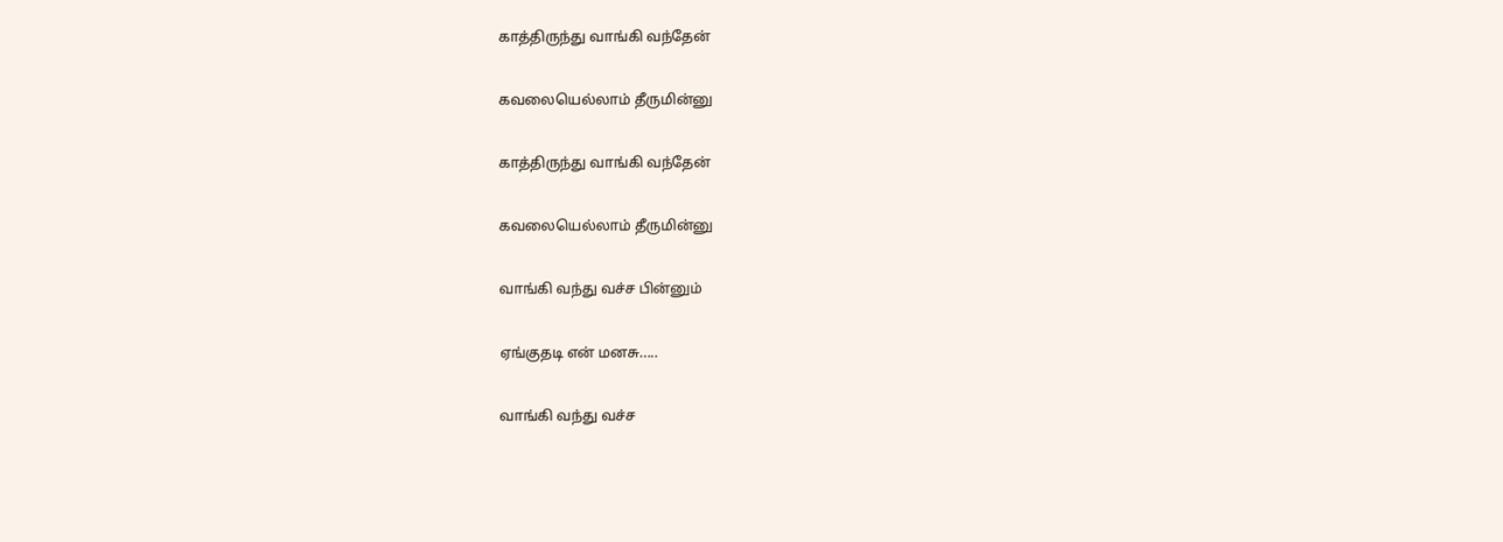காத்திருந்து வாங்கி வந்தேன்

கவலையெல்லாம் தீருமின்னு

காத்திருந்து வாங்கி வந்தேன்

கவலையெல்லாம் தீருமின்னு

வாங்கி வந்து வச்ச பின்னும்

ஏங்குதடி என் மனசு.....

வாங்கி வந்து வச்ச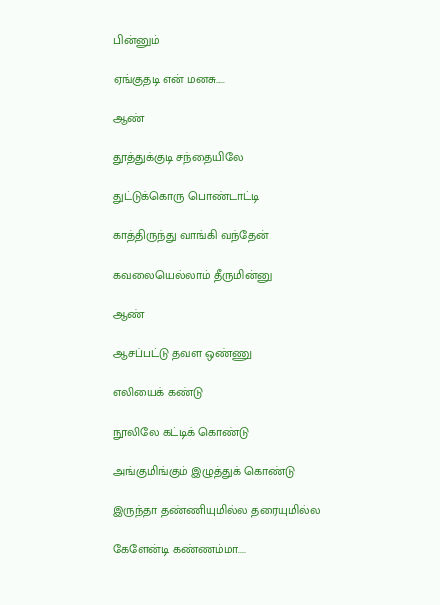பின்னும்

ஏங்குதடி என் மனசு.....

ஆண்

தூத்துக்குடி சந்தையிலே

துட்டுக்கொரு பொண்டாட்டி

காத்திருந்து வாங்கி வந்தேன்

கவலையெல்லாம் தீருமின்னு

ஆண்

ஆசப்பட்டு தவள ஒண்ணு

எலியைக் கண்டு

நூலிலே கட்டிக் கொண்டு

அங்குமிங்கும் இழுத்துக் கொண்டு

இருந்தா தண்ணியுமில்ல தரையுமில்ல

கேளேன்டி கண்ணம்மா....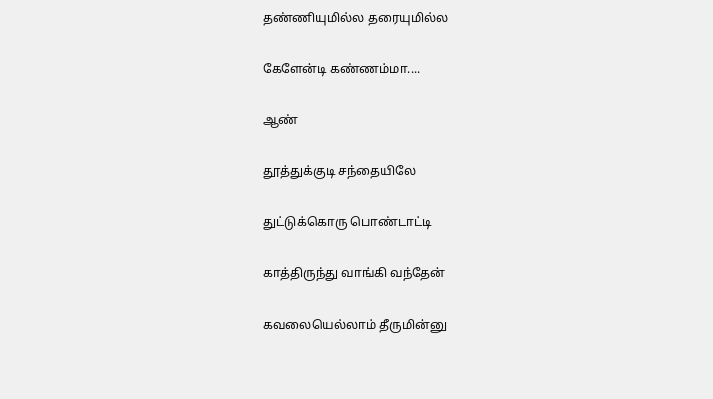தண்ணியுமில்ல தரையுமில்ல

கேளேன்டி கண்ணம்மா....

ஆண்

தூத்துக்குடி சந்தையிலே

துட்டுக்கொரு பொண்டாட்டி

காத்திருந்து வாங்கி வந்தேன்

கவலையெல்லாம் தீருமின்னு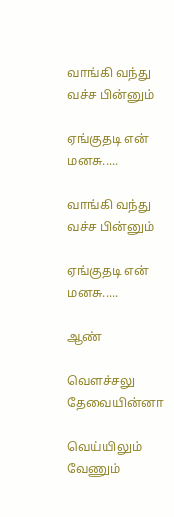வாங்கி வந்து வச்ச பின்னும்

ஏங்குதடி என் மனசு.....

வாங்கி வந்து வச்ச பின்னும்

ஏங்குதடி என் மனசு.....

ஆண்

வெளச்சலு தேவையின்னா

வெய்யிலும் வேணும்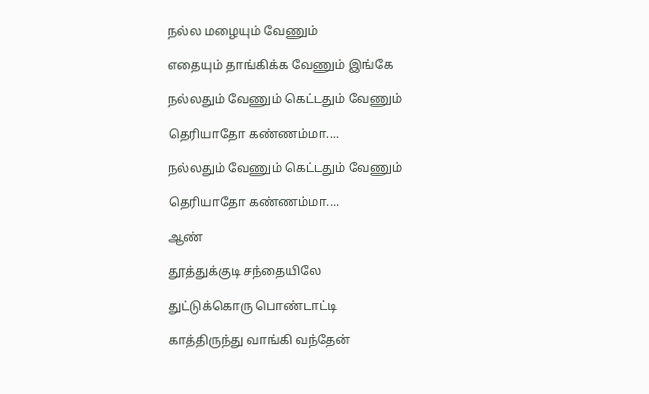நல்ல மழையும் வேணும்

எதையும் தாங்கிக்க வேணும் இங்கே

நல்லதும் வேணும் கெட்டதும் வேணும்

தெரியாதோ கண்ணம்மா....

நல்லதும் வேணும் கெட்டதும் வேணும்

தெரியாதோ கண்ணம்மா....

ஆண்

தூத்துக்குடி சந்தையிலே

துட்டுக்கொரு பொண்டாட்டி

காத்திருந்து வாங்கி வந்தேன்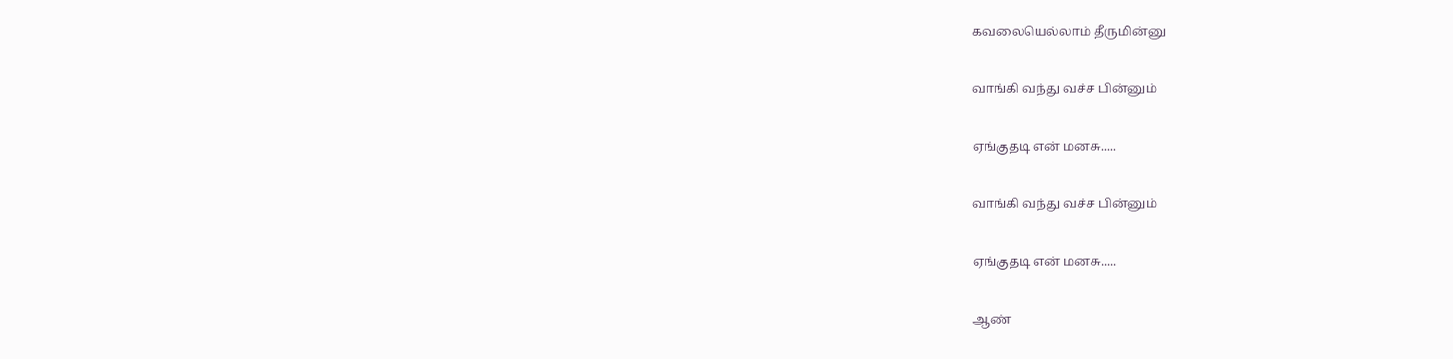கவலையெல்லாம் தீருமின்னு

வாங்கி வந்து வச்ச பின்னும்

ஏங்குதடி என் மனசு.....

வாங்கி வந்து வச்ச பின்னும்

ஏங்குதடி என் மனசு.....

ஆண்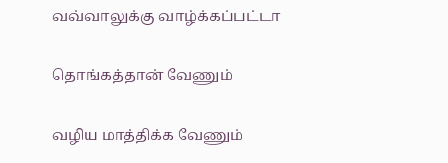வவ்வாலுக்கு வாழ்க்கப்பட்டா

தொங்கத்தான் வேணும்

வழிய மாத்திக்க வேணும்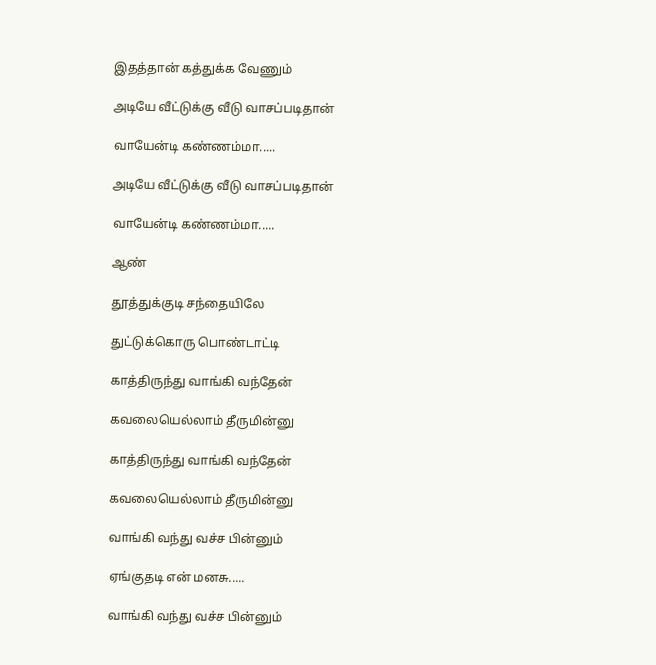இதத்தான் கத்துக்க வேணும்

அடியே வீட்டுக்கு வீடு வாசப்படிதான்

வாயேன்டி கண்ணம்மா.....

அடியே வீட்டுக்கு வீடு வாசப்படிதான்

வாயேன்டி கண்ணம்மா.....

ஆண்

தூத்துக்குடி சந்தையிலே

துட்டுக்கொரு பொண்டாட்டி

காத்திருந்து வாங்கி வந்தேன்

கவலையெல்லாம் தீருமின்னு

காத்திருந்து வாங்கி வந்தேன்

கவலையெல்லாம் தீருமின்னு

வாங்கி வந்து வச்ச பின்னும்

ஏங்குதடி என் மனசு.....

வாங்கி வந்து வச்ச பின்னும்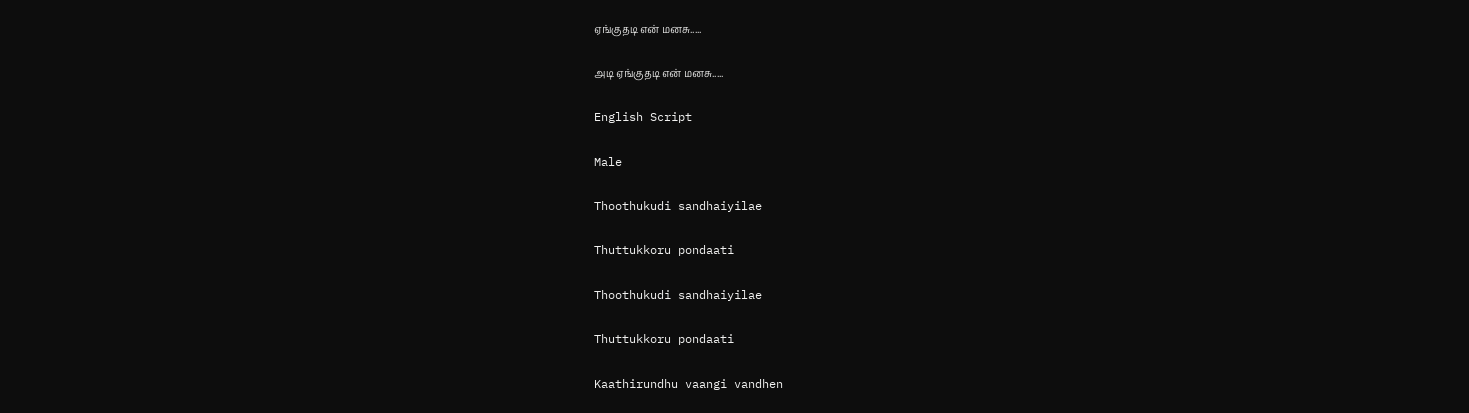ஏங்குதடி என் மனசு.....

அடி ஏங்குதடி என் மனசு.....

English Script

Male

Thoothukudi sandhaiyilae

Thuttukkoru pondaati

Thoothukudi sandhaiyilae

Thuttukkoru pondaati

Kaathirundhu vaangi vandhen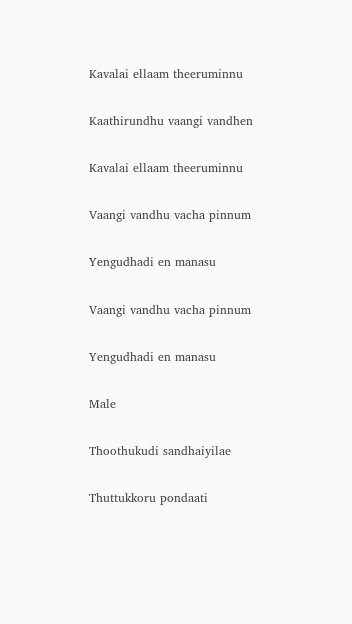Kavalai ellaam theeruminnu

Kaathirundhu vaangi vandhen

Kavalai ellaam theeruminnu

Vaangi vandhu vacha pinnum

Yengudhadi en manasu

Vaangi vandhu vacha pinnum

Yengudhadi en manasu

Male

Thoothukudi sandhaiyilae

Thuttukkoru pondaati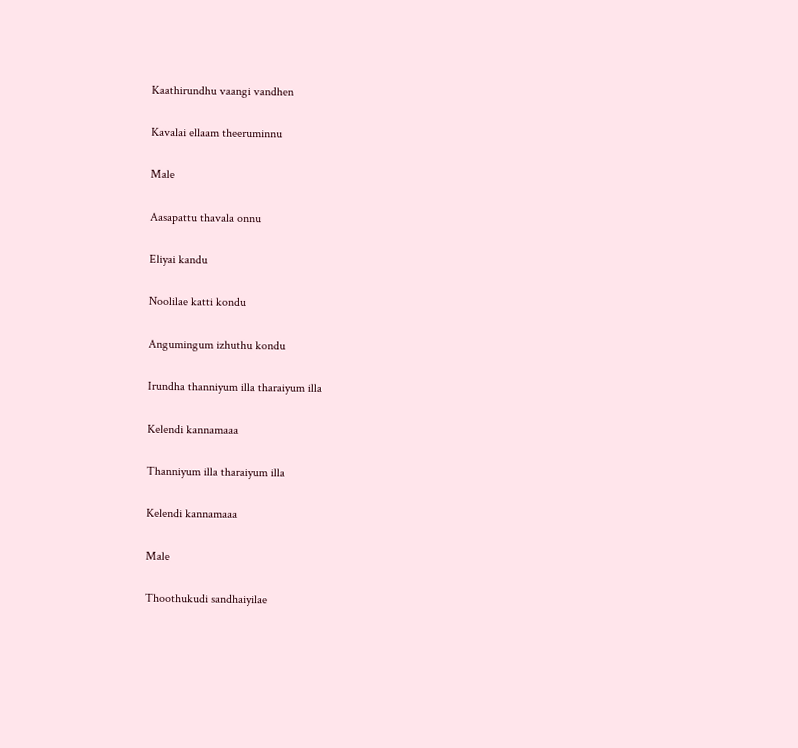Kaathirundhu vaangi vandhen

Kavalai ellaam theeruminnu

Male

Aasapattu thavala onnu

Eliyai kandu

Noolilae katti kondu

Angumingum izhuthu kondu

Irundha thanniyum illa tharaiyum illa

Kelendi kannamaaa

Thanniyum illa tharaiyum illa

Kelendi kannamaaa

Male

Thoothukudi sandhaiyilae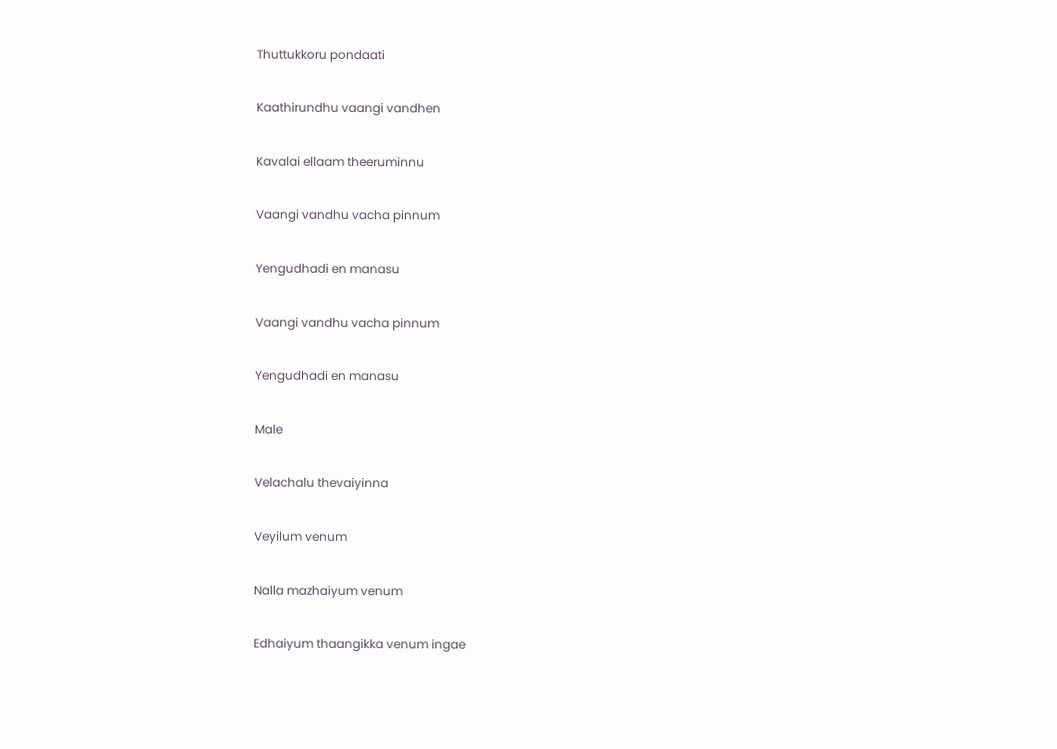Thuttukkoru pondaati

Kaathirundhu vaangi vandhen

Kavalai ellaam theeruminnu

Vaangi vandhu vacha pinnum

Yengudhadi en manasu

Vaangi vandhu vacha pinnum

Yengudhadi en manasu

Male

Velachalu thevaiyinna

Veyilum venum

Nalla mazhaiyum venum

Edhaiyum thaangikka venum ingae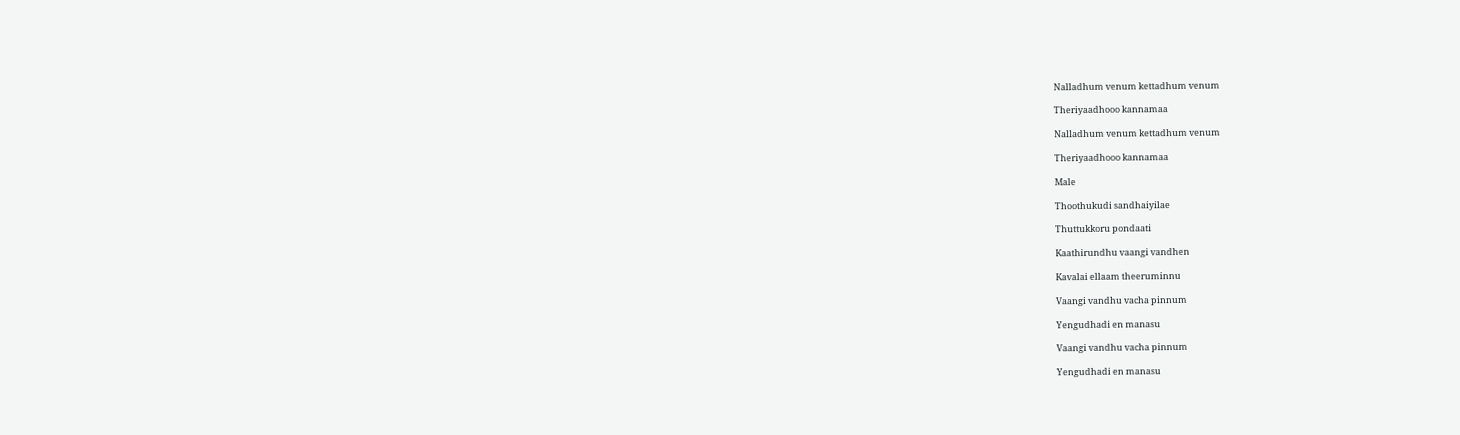Nalladhum venum kettadhum venum

Theriyaadhooo kannamaa

Nalladhum venum kettadhum venum

Theriyaadhooo kannamaa

Male

Thoothukudi sandhaiyilae

Thuttukkoru pondaati

Kaathirundhu vaangi vandhen

Kavalai ellaam theeruminnu

Vaangi vandhu vacha pinnum

Yengudhadi en manasu

Vaangi vandhu vacha pinnum

Yengudhadi en manasu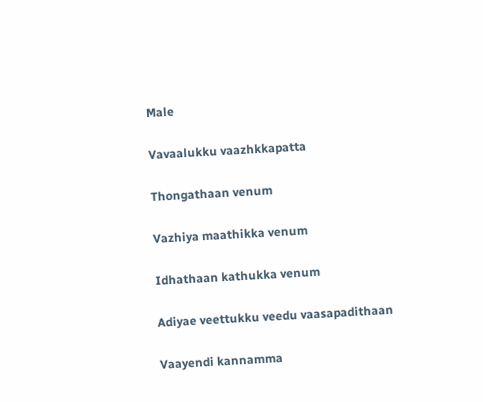Male

Vavaalukku vaazhkkapatta

Thongathaan venum

Vazhiya maathikka venum

Idhathaan kathukka venum

Adiyae veettukku veedu vaasapadithaan

Vaayendi kannamma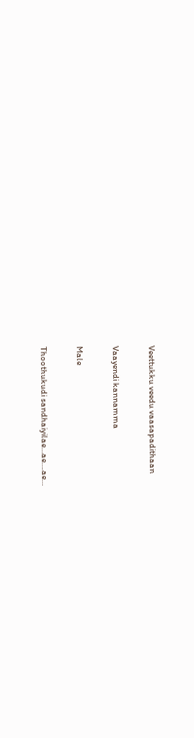Veettukku veedu vaasapadithaan

Vaayendi kannamma

Male

Thoothukudi sandhaiyilae…ae….ae…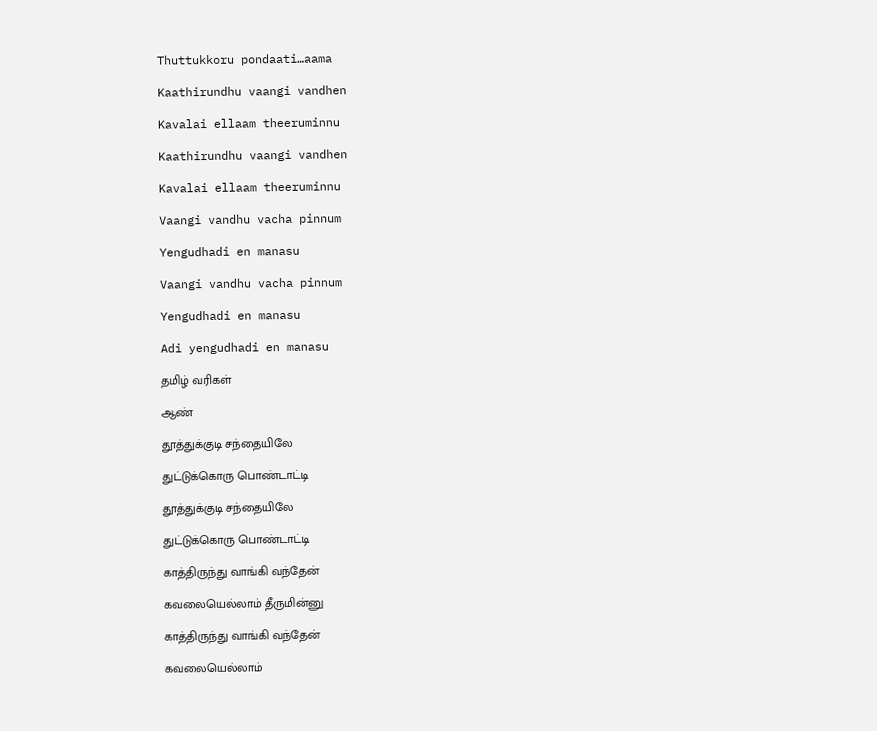Thuttukkoru pondaati…aama

Kaathirundhu vaangi vandhen

Kavalai ellaam theeruminnu

Kaathirundhu vaangi vandhen

Kavalai ellaam theeruminnu

Vaangi vandhu vacha pinnum

Yengudhadi en manasu

Vaangi vandhu vacha pinnum

Yengudhadi en manasu

Adi yengudhadi en manasu

தமிழ் வரிகள்

ஆண்

தூத்துக்குடி சந்தையிலே

துட்டுக்கொரு பொண்டாட்டி

தூத்துக்குடி சந்தையிலே

துட்டுக்கொரு பொண்டாட்டி

காத்திருந்து வாங்கி வந்தேன்

கவலையெல்லாம் தீருமின்னு

காத்திருந்து வாங்கி வந்தேன்

கவலையெல்லாம்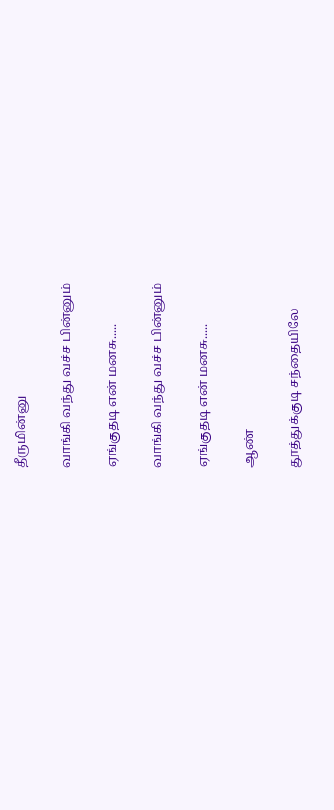தீருமின்னு

வாங்கி வந்து வச்ச பின்னும்

ஏங்குதடி என் மனசு.....

வாங்கி வந்து வச்ச பின்னும்

ஏங்குதடி என் மனசு.....

ஆண்

தூத்துக்குடி சந்தையிலே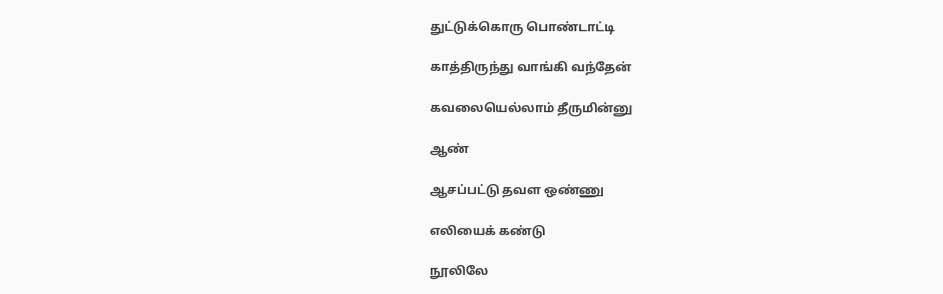துட்டுக்கொரு பொண்டாட்டி

காத்திருந்து வாங்கி வந்தேன்

கவலையெல்லாம் தீருமின்னு

ஆண்

ஆசப்பட்டு தவள ஒண்ணு

எலியைக் கண்டு

நூலிலே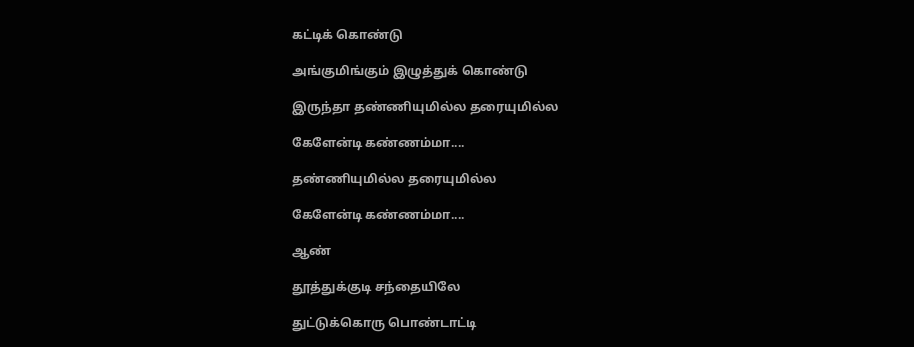கட்டிக் கொண்டு

அங்குமிங்கும் இழுத்துக் கொண்டு

இருந்தா தண்ணியுமில்ல தரையுமில்ல

கேளேன்டி கண்ணம்மா....

தண்ணியுமில்ல தரையுமில்ல

கேளேன்டி கண்ணம்மா....

ஆண்

தூத்துக்குடி சந்தையிலே

துட்டுக்கொரு பொண்டாட்டி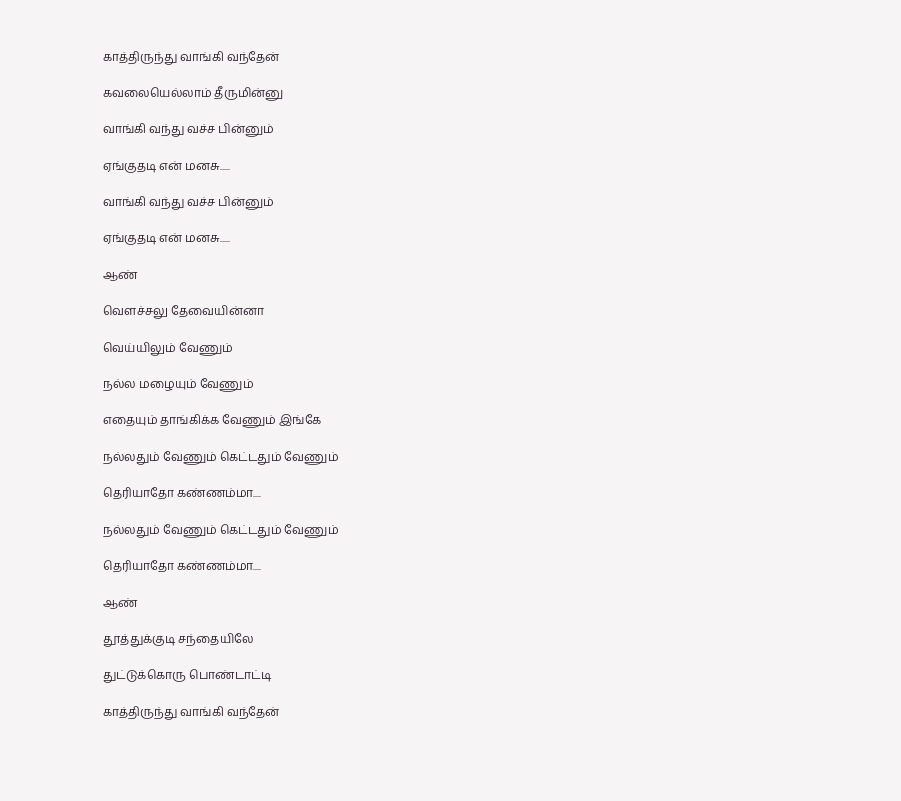காத்திருந்து வாங்கி வந்தேன்

கவலையெல்லாம் தீருமின்னு

வாங்கி வந்து வச்ச பின்னும்

ஏங்குதடி என் மனசு.....

வாங்கி வந்து வச்ச பின்னும்

ஏங்குதடி என் மனசு.....

ஆண்

வெளச்சலு தேவையின்னா

வெய்யிலும் வேணும்

நல்ல மழையும் வேணும்

எதையும் தாங்கிக்க வேணும் இங்கே

நல்லதும் வேணும் கெட்டதும் வேணும்

தெரியாதோ கண்ணம்மா....

நல்லதும் வேணும் கெட்டதும் வேணும்

தெரியாதோ கண்ணம்மா....

ஆண்

தூத்துக்குடி சந்தையிலே

துட்டுக்கொரு பொண்டாட்டி

காத்திருந்து வாங்கி வந்தேன்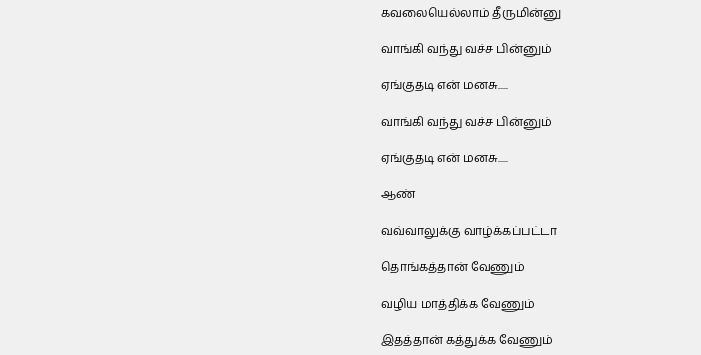கவலையெல்லாம் தீருமின்னு

வாங்கி வந்து வச்ச பின்னும்

ஏங்குதடி என் மனசு.....

வாங்கி வந்து வச்ச பின்னும்

ஏங்குதடி என் மனசு.....

ஆண்

வவ்வாலுக்கு வாழ்க்கப்பட்டா

தொங்கத்தான் வேணும்

வழிய மாத்திக்க வேணும்

இதத்தான் கத்துக்க வேணும்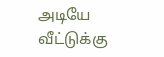அடியே வீட்டுக்கு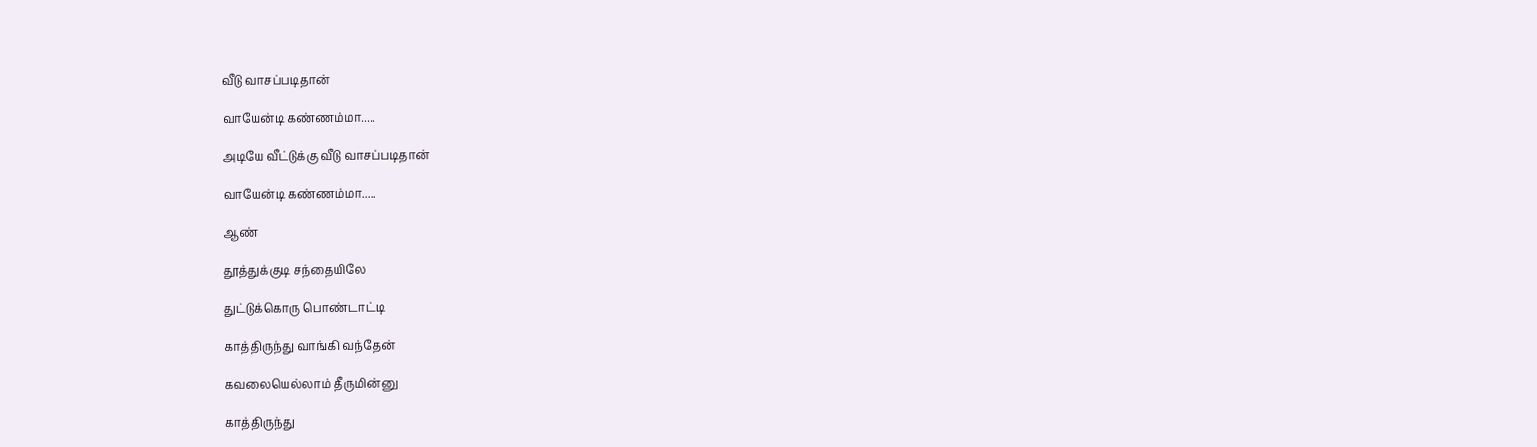வீடு வாசப்படிதான்

வாயேன்டி கண்ணம்மா.....

அடியே வீட்டுக்கு வீடு வாசப்படிதான்

வாயேன்டி கண்ணம்மா.....

ஆண்

தூத்துக்குடி சந்தையிலே

துட்டுக்கொரு பொண்டாட்டி

காத்திருந்து வாங்கி வந்தேன்

கவலையெல்லாம் தீருமின்னு

காத்திருந்து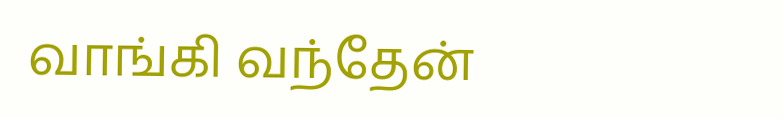வாங்கி வந்தேன்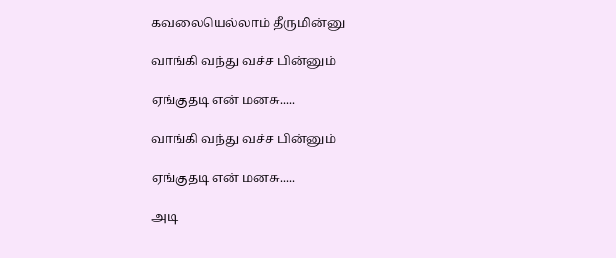கவலையெல்லாம் தீருமின்னு

வாங்கி வந்து வச்ச பின்னும்

ஏங்குதடி என் மனசு.....

வாங்கி வந்து வச்ச பின்னும்

ஏங்குதடி என் மனசு.....

அடி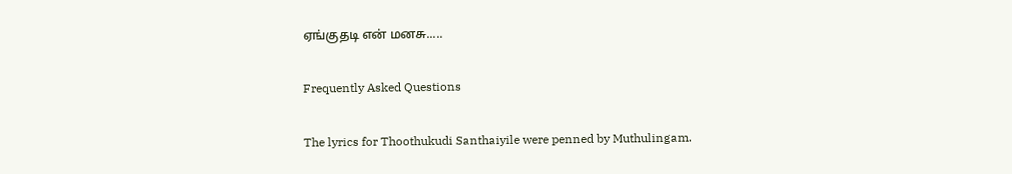ஏங்குதடி என் மனசு.....

Frequently Asked Questions

The lyrics for Thoothukudi Santhaiyile were penned by Muthulingam.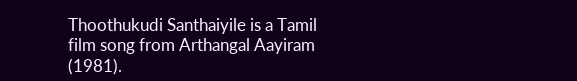Thoothukudi Santhaiyile is a Tamil film song from Arthangal Aayiram (1981).